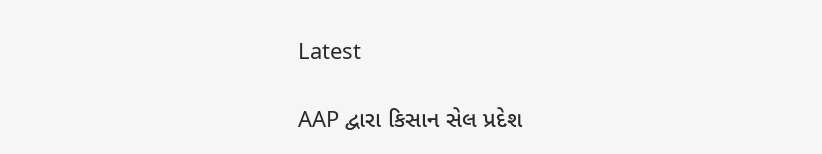Latest

AAP દ્વારા કિસાન સેલ પ્રદેશ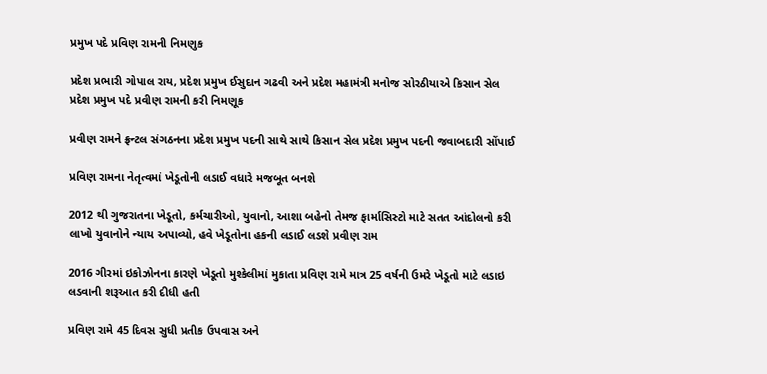પ્રમુખ પદે પ્રવિણ રામની નિમણુક

પ્રદેશ પ્રભારી ગોપાલ રાય, પ્રદેશ પ્રમુખ ઈસુદાન ગઢવી અને પ્રદેશ મહામંત્રી મનોજ સોરઠીયાએ કિસાન સેલ પ્રદેશ પ્રમુખ પદે પ્રવીણ રામની કરી નિમણૂક

પ્રવીણ રામને ફ્રન્ટલ સંગઠનના પ્રદેશ પ્રમુખ પદની સાથે સાથે કિસાન સેલ પ્રદેશ પ્રમુખ પદની જવાબદારી સોંપાઈ

પ્રવિણ રામના નેતૃત્વમાં ખેડૂતોની લડાઈ વધારે મજબૂત બનશે

2012 થી ગુજરાતના ખેડૂતો, કર્મચારીઓ, યુવાનો, આશા બહેનો તેમજ ફાર્માસિસ્ટો માટે સતત આંદોલનો કરી લાખો યુવાનોને ન્યાય અપાવ્યો, હવે ખેડૂતોના હકની લડાઈ લડશે પ્રવીણ રામ

2016 ગીરમાં ઇકોઝોનના કારણે ખેડૂતો મુશ્કેલીમાં મુકાતા પ્રવિણ રામે માત્ર 25 વર્ષની ઉમરે ખેડૂતો માટે લડાઇ લડવાની શરૂઆત કરી દીધી હતી

પ્રવિણ રામે 45 દિવસ સુધી પ્રતીક ઉપવાસ અને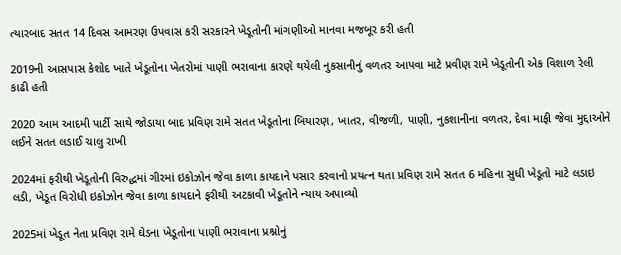ત્યારબાદ સતત 14 દિવસ આમરણ ઉપવાસ કરી સરકારને ખેડૂતોની માંગણીઓ માનવા મજબૂર કરી હતી

2019ની આસપાસ કેશોદ ખાતે ખેડૂતોના ખેતરોમાં પાણી ભરાવાના કારણે થયેલી નુકસાનીનું વળતર આપવા માટે પ્રવીણ રામે ખેડૂતોની એક વિશાળ રેલી કાઢી હતી

2020 આમ આદમી પાર્ટી સાથે જોડાયા બાદ પ્રવિણ રામે સતત ખેડૂતોના બિયારણ, ખાતર, વીજળી, પાણી, નુકશાનીના વળતર, દેવા માફી જેવા મુદ્દાઓને લઈને સતત લડાઈ ચાલુ રાખી

2024માં ફરીથી ખેડૂતોની વિરુદ્ધમાં ગીરમાં ઇકોઝોન જેવા કાળા કાયદાને પસાર કરવાનો પ્રયત્ન થતા પ્રવિણ રામે સતત 6 મહિના સુધી ખેડૂતો માટે લડાઇ લડી, ખેડૂત વિરોધી ઇકોઝોન જેવા કાળા કાયદાને ફરીથી અટકાવી ખેડૂતોને ન્યાય અપાવ્યો

2025માં ખેડૂત નેતા પ્રવિણ રામે ઘેડના ખેડૂતોના પાણી ભરાવાના પ્રશ્નોનું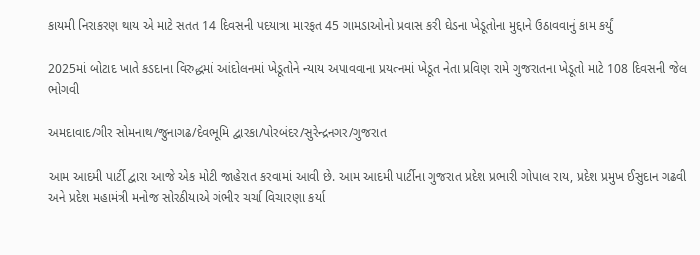કાયમી નિરાકરણ થાય એ માટે સતત 14 દિવસની પદયાત્રા મારફત 45 ગામડાઓનો પ્રવાસ કરી ઘેડના ખેડૂતોના મુદ્દાને ઉઠાવવાનું કામ કર્યું

2025માં બોટાદ ખાતે કડદાના વિરુદ્ધમાં આંદોલનમાં ખેડૂતોને ન્યાય અપાવવાના પ્રયત્નમાં ખેડૂત નેતા પ્રવિણ રામે ગુજરાતના ખેડૂતો માટે 108 દિવસની જેલ ભોગવી

અમદાવાદ/ગીર સોમનાથ/જુનાગઢ/દેવભૂમિ દ્વારકા/પોરબંદર/સુરેન્દ્રનગર/ગુજરાત

આમ આદમી પાર્ટી દ્વારા આજે એક મોટી જાહેરાત કરવામાં આવી છે. આમ આદમી પાર્ટીના ગુજરાત પ્રદેશ પ્રભારી ગોપાલ રાય, પ્રદેશ પ્રમુખ ઈસુદાન ગઢવી અને પ્રદેશ મહામંત્રી મનોજ સોરઠીયાએ ગંભીર ચર્ચા વિચારણા કર્યા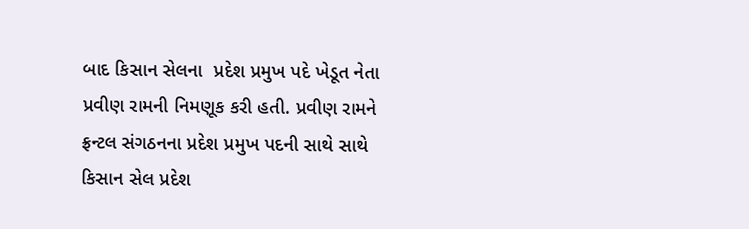બાદ કિસાન સેલના  પ્રદેશ પ્રમુખ પદે ખેડૂત નેતા પ્રવીણ રામની નિમણૂક કરી હતી. પ્રવીણ રામને ફ્રન્ટલ સંગઠનના પ્રદેશ પ્રમુખ પદની સાથે સાથે કિસાન સેલ પ્રદેશ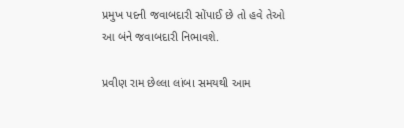પ્રમુખ પદની જવાબદારી સોંપાઈ છે તો હવે તેઓ આ બંને જવાબદારી નિભાવશે.

પ્રવીણ રામ છેલ્લા લાંબા સમયથી આમ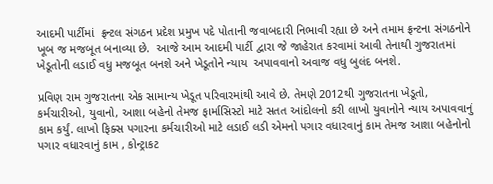આદમી પાર્ટીમાં  ફ્રન્ટલ સંગઠન પ્રદેશ પ્રમુખ પદે પોતાની જવાબદારી નિભાવી રહ્યા છે અને તમામ ફ્રન્ટના સંગઠનોને ખૂબ જ મજબૂત બનાવ્યા છે.  આજે આમ આદમી પાર્ટી દ્વારા જે જાહેરાત કરવામાં આવી તેનાથી ગુજરાતમાં ખેડૂતોની લડાઈ વધુ મજબૂત બનશે અને ખેડૂતોને ન્યાય  અપાવવાનો અવાજ વધુ બુલંદ બનશે.

પ્રવિણ રામ ગુજરાતના એક સામાન્ય ખેડૂત પરિવારમાંથી આવે છે. તેમણે 2012થી ગુજરાતના ખેડૂતો, કર્મચારીઓ, યુવાનો, આશા બહેનો તેમજ ફાર્માસિસ્ટો માટે સતત આંદોલનો કરી લાખો યુવાનોને ન્યાય અપાવવાનું કામ કર્યું. લાખો ફિક્સ પગારના કર્મચારીઓ માટે લડાઈ લડી એમનો પગાર વધારવાનું કામ તેમજ આશા બહેનોનો પગાર વધારવાનું કામ , કોન્ટ્રાકટ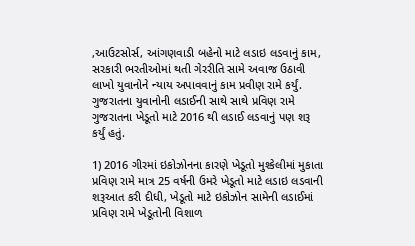,આઉટસોર્સ, આંગણવાડી બહેનો માટે લડાઇ લડવાનું કામ, સરકારી ભરતીઓમાં થતી ગેરરીતિ સામે અવાજ ઉઠાવી લાખો યુવાનોને ન્યાય અપાવવાનું કામ પ્રવીણ રામે કર્યું. ગુજરાતના યુવાનોની લડાઈની સાથે સાથે પ્રવિણ રામે ગુજરાતના ખેડૂતો માટે 2016 થી લડાઈ લડવાનું પણ શરૂ કર્યું હતું.

1) 2016 ગીરમાં ઇકોઝોનના કારણે ખેડૂતો મુશ્કેલીમાં મુકાતા પ્રવિણ રામે માત્ર 25 વર્ષની ઉમરે ખેડૂતો માટે લડાઇ લડવાની શરૂઆત કરી દીધી, ખેડૂતો માટે ઇકોઝોન સામેની લડાઈમાં પ્રવિણ રામે ખેડૂતોની વિશાળ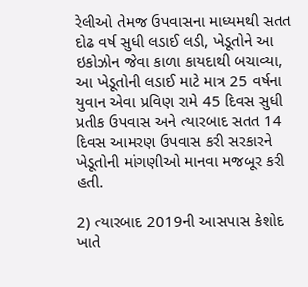રેલીઓ તેમજ ઉપવાસના માધ્યમથી સતત દોઢ વર્ષ સુધી લડાઈ લડી, ખેડૂતોને આ ઇકોઝોન જેવા કાળા કાયદાથી બચાવ્યા, આ ખેડૂતોની લડાઈ માટે માત્ર 25 વર્ષના યુવાન એવા પ્રવિણ રામે 45 દિવસ સુધી પ્રતીક ઉપવાસ અને ત્યારબાદ સતત 14 દિવસ આમરણ ઉપવાસ કરી સરકારને ખેડૂતોની માંગણીઓ માનવા મજબૂર કરી હતી.

2) ત્યારબાદ 2019ની આસપાસ કેશોદ ખાતે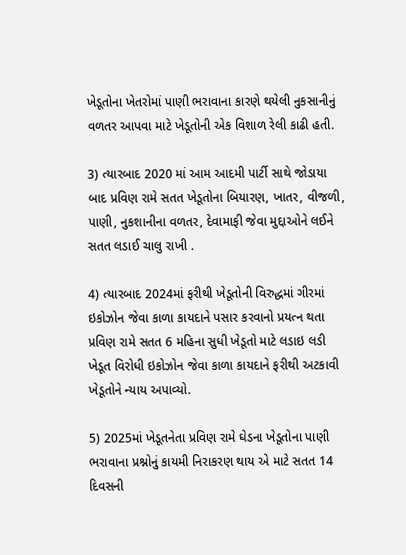ખેડૂતોના ખેતરોમાં પાણી ભરાવાના કારણે થયેલી નુકસાનીનું વળતર આપવા માટે ખેડૂતોની એક વિશાળ રેલી કાઢી હતી.

3) ત્યારબાદ 2020 માં આમ આદમી પાર્ટી સાથે જોડાયા બાદ પ્રવિણ રામે સતત ખેડૂતોના બિયારણ, ખાતર, વીજળી, પાણી, નુકશાનીના વળતર, દેવામાફી જેવા મુદ્દાઓને લઈને સતત લડાઈ ચાલુ રાખી .

4) ત્યારબાદ 2024માં ફરીથી ખેડૂતોની વિરુદ્ધમાં ગીરમાં ઇકોઝોન જેવા કાળા કાયદાને પસાર કરવાનો પ્રયત્ન થતા પ્રવિણ રામે સતત 6 મહિના સુધી ખેડૂતો માટે લડાઇ લડી ખેડૂત વિરોધી ઇકોઝોન જેવા કાળા કાયદાને ફરીથી અટકાવી ખેડૂતોને ન્યાય અપાવ્યો.

5) 2025માં ખેડૂતનેતા પ્રવિણ રામે ઘેડના ખેડૂતોના પાણી ભરાવાના પ્રશ્નોનું કાયમી નિરાકરણ થાય એ માટે સતત 14 દિવસની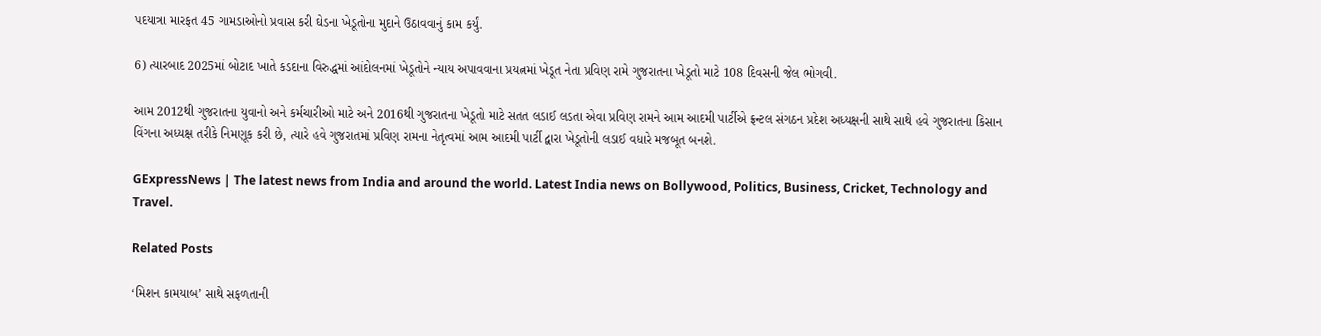પદયાત્રા મારફત 45 ગામડાઓનો પ્રવાસ કરી ઘેડના ખેડૂતોના મુદાને ઉઠાવવાનું કામ કર્યું.

6) ત્યારબાદ 2025માં બોટાદ ખાતે કડદાના વિરુદ્ધમાં આંદોલનમાં ખેડૂતોને ન્યાય અપાવવાના પ્રયત્નમાં ખેડૂત નેતા પ્રવિણ રામે ગુજરાતના ખેડૂતો માટે 108 દિવસની જેલ ભોગવી.

આમ 2012થી ગુજરાતના યુવાનો અને કર્મચારીઓ માટે અને 2016થી ગુજરાતના ખેડૂતો માટે સતત લડાઈ લડતા એવા પ્રવિણ રામને આમ આદમી પાર્ટીએ ફ્રન્ટલ સંગઠન પ્રદેશ અધ્યક્ષની સાથે સાથે હવે ગુજરાતના કિસાન વિંગના અધ્યક્ષ તરીકે નિમણૂક કરી છે, ત્યારે હવે ગુજરાતમાં પ્રવિણ રામના નેતૃત્વમાં આમ આદમી પાર્ટી દ્વારા ખેડૂતોની લડાઈ વધારે મજબૂત બનશે.

GExpressNews | The latest news from India and around the world. Latest India news on Bollywood, Politics, Business, Cricket, Technology and Travel.

Related Posts

‘મિશન કામયાબ’ સાથે સફળતાની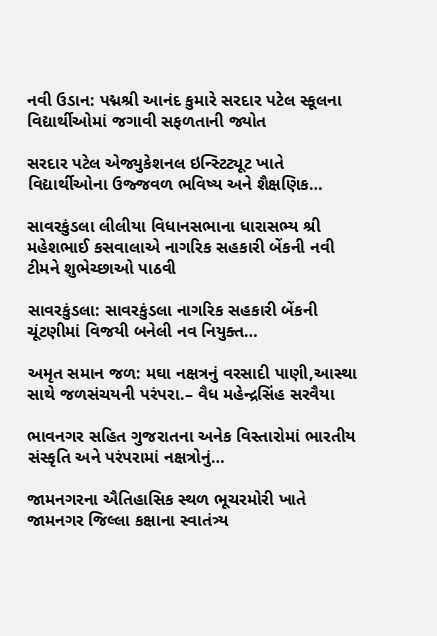નવી ઉડાન: પદ્મશ્રી આનંદ કુમારે સરદાર પટેલ સ્કૂલના વિદ્યાર્થીઓમાં જગાવી સફળતાની જ્યોત

સરદાર પટેલ એજ્યુકેશનલ ઇન્સ્ટિટ્યૂટ ખાતે વિદ્યાર્થીઓના ઉજ્જવળ ભવિષ્ય અને શૈક્ષણિક…

સાવરકુંડલા લીલીયા વિધાનસભાના ધારાસભ્ય શ્રી મહેશભાઈ કસવાલાએ નાગરિક સહકારી બેંકની નવી ટીમને શુભેચ્છાઓ પાઠવી

સાવરકુંડલા: સાવરકુંડલા નાગરિક સહકારી બેંકની ચૂંટણીમાં વિજયી બનેલી નવ નિયુક્ત…

અમૃત સમાન જળ: મઘા નક્ષત્રનું વરસાદી પાણી,આસ્થા સાથે જળસંચયની પરંપરા.– વૈધ મહેન્દ્રસિંહ સરવૈયા

ભાવનગર સહિત ગુજરાતના અનેક વિસ્તારોમાં ભારતીય સંસ્કૃતિ અને પરંપરામાં નક્ષત્રોનું…

જામનગરના ઐતિહાસિક સ્થળ ભૂચરમોરી ખાતે જામનગર જિલ્લા કક્ષાના સ્વાતંત્ર્ય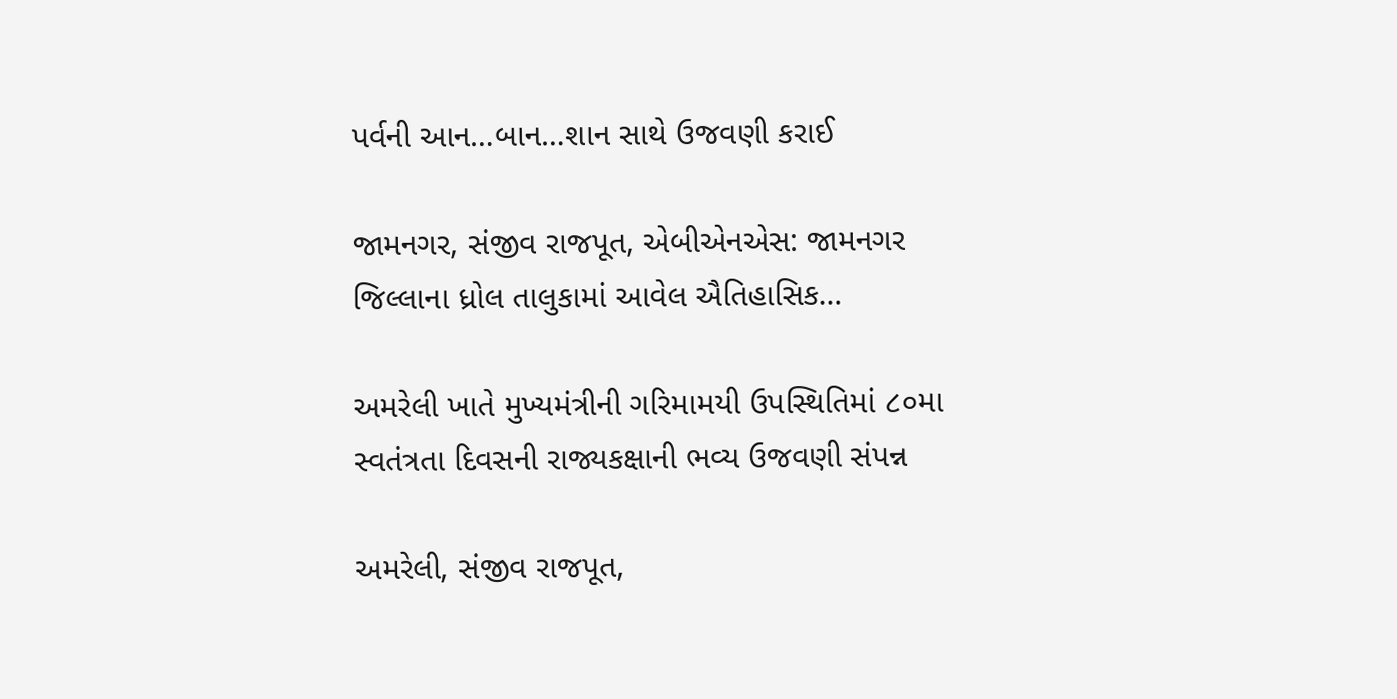પર્વની આન…બાન…શાન સાથે ઉજવણી કરાઈ

જામનગર, સંજીવ રાજપૂત, એબીએનએસ: જામનગર જિલ્લાના ધ્રોલ તાલુકામાં આવેલ ઐતિહાસિક…

અમરેલી ખાતે મુખ્યમંત્રીની ગરિમામયી ઉપસ્થિતિમાં ૮૦મા સ્વતંત્રતા દિવસની રાજ્યકક્ષાની ભવ્ય ઉજવણી સંપન્ન

અમરેલી, સંજીવ રાજપૂત,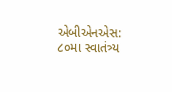એબીએનએસ: ૮૦મા સ્વાતંત્ર્ય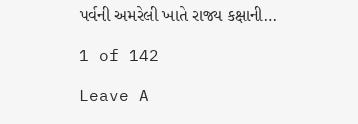પર્વની અમરેલી ખાતે રાજ્ય કક્ષાની…

1 of 142

Leave A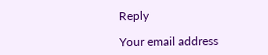Reply

Your email address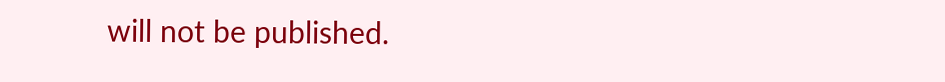will not be published.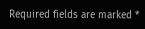Required fields are marked *